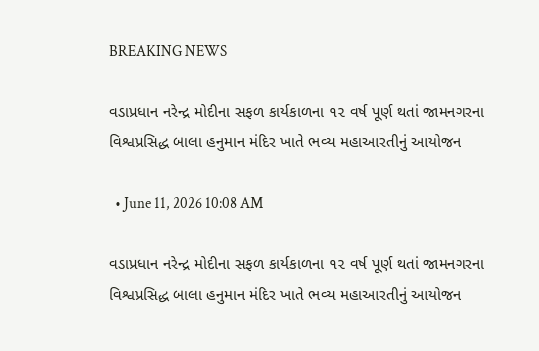BREAKING NEWS

વડાપ્રધાન નરેન્દ્ર મોદીના સફળ કાર્યકાળના ૧૨ વર્ષ પૂર્ણ થતાં જામનગરના વિશ્વપ્રસિદ્ધ બાલા હનુમાન મંદિર ખાતે ભવ્ય મહાઆરતીનું આયોજન

  • June 11, 2026 10:08 AM

વડાપ્રધાન નરેન્દ્ર મોદીના સફળ કાર્યકાળના ૧૨ વર્ષ પૂર્ણ થતાં જામનગરના વિશ્વપ્રસિદ્ધ બાલા હનુમાન મંદિર ખાતે ભવ્ય મહાઆરતીનું આયોજન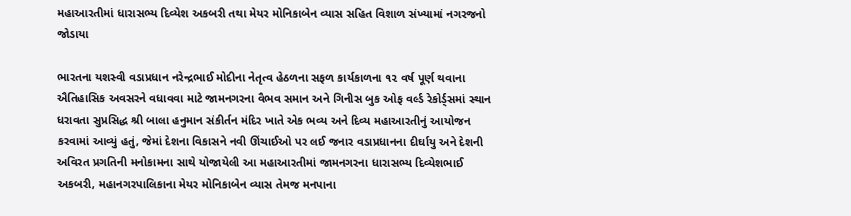મહાઆરતીમાં ધારાસભ્ય દિવ્યેશ અકબરી તથા મેયર મોનિકાબેન વ્યાસ સહિત વિશાળ સંખ્યામાં નગરજનો જોડાયા

ભારતના યશસ્વી વડાપ્રધાન નરેન્દ્રભાઈ મોદીના નેતૃત્વ હેઠળના સફળ કાર્યકાળના ૧૨ વર્ષ પૂર્ણ થવાના ઐતિહાસિક અવસરને વધાવવા માટે જામનગરના વૈભવ સમાન અને ગિનીસ બુક ઓફ વર્લ્ડ રેકોર્ડ્સમાં સ્થાન ધરાવતા સુપ્રસિદ્ધ શ્રી બાલા હનુમાન સંકીર્તન મંદિર ખાતે એક ભવ્ય અને દિવ્ય મહાઆરતીનું આયોજન કરવામાં આવ્યું હતું, જેમાં દેશના વિકાસને નવી ઊંચાઈઓ પર લઈ જનાર વડાપ્રધાનના દીર્ઘાયુ અને દેશની અવિરત પ્રગતિની મનોકામના સાથે યોજાયેલી આ મહાઆરતીમાં જામનગરના ધારાસભ્ય દિવ્યેશભાઈ અકબરી, મહાનગરપાલિકાના મેયર મોનિકાબેન વ્યાસ તેમજ મનપાના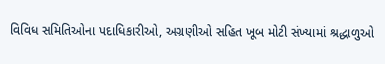વિવિધ સમિતિઓના પદાધિકારીઓ, અગ્રણીઓ સહિત ખૂબ મોટી સંખ્યામાં શ્રદ્ધાળુઓ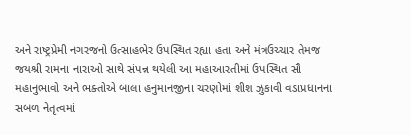અને રાષ્ટ્રપ્રેમી નગરજનો ઉત્સાહભેર ઉપસ્થિત રહ્યા હતા અને મંત્રઉચ્ચાર તેમજ જયશ્રી રામના નારાઓ સાથે સંપન્ન થયેલી આ મહાઆરતીમાં ઉપસ્થિત સૌ મહાનુભાવો અને ભક્તોએ બાલા હનુમાનજીના ચરણોમાં શીશ ઝુકાવી વડાપ્રધાનના સબળ નેતૃત્વમાં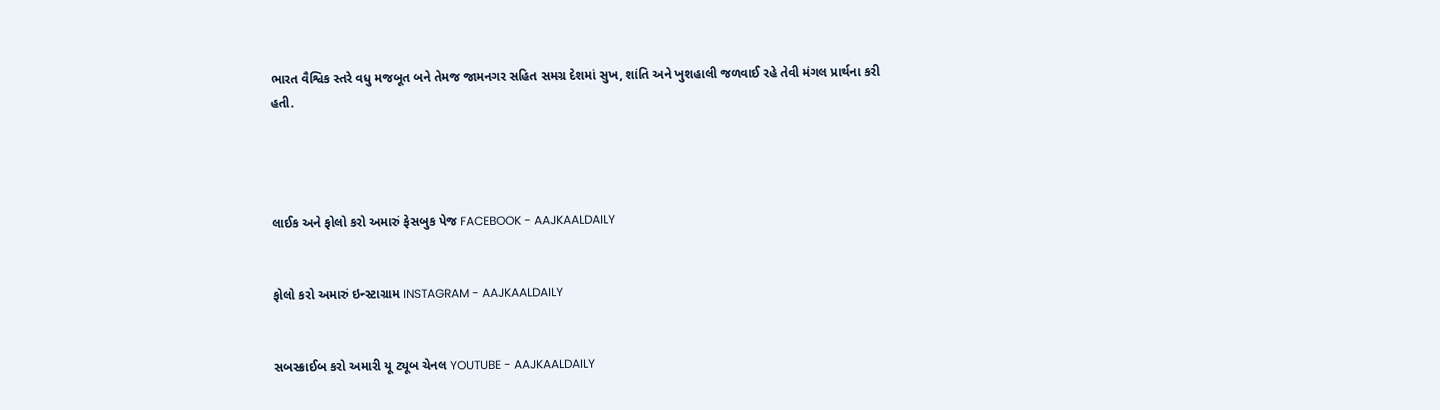ભારત વૈશ્વિક સ્તરે વધુ મજબૂત બને તેમજ જામનગર સહિત સમગ્ર દેશમાં સુખ, શાંતિ અને ખુશહાલી જળવાઈ રહે તેવી મંગલ પ્રાર્થના કરી હતી.




લાઈક અને ફોલો કરો અમારું ફેસબુક પેજ FACEBOOK - AAJKAALDAILY


ફોલો કરો અમારું ઇન્સ્ટાગ્રામ INSTAGRAM - AAJKAALDAILY


સબસ્ક્રાઈબ કરો અમારી યૂ ટ્યૂબ ચેનલ YOUTUBE - AAJKAALDAILY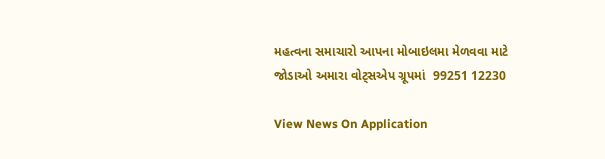મહત્વના સમાચારો આપના મોબાઇલમા મેળવવા માટે જોડાઓ અમારા વોટ્સએપ ગ્રૂપમાં  99251 12230

View News On Application